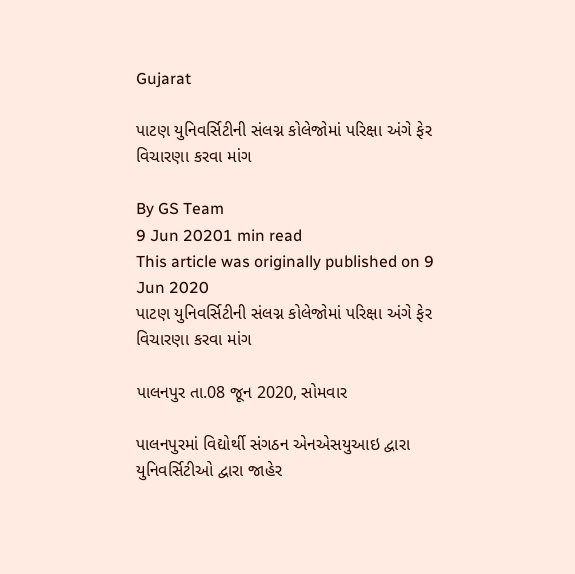Gujarat

પાટણ યુનિવર્સિટીની સંલગ્ન કોલેજોમાં પરિક્ષા અંગે ફેર વિચારણા કરવા માંગ

By GS Team
9 Jun 20201 min read
This article was originally published on 9 Jun 2020
પાટણ યુનિવર્સિટીની સંલગ્ન કોલેજોમાં પરિક્ષા અંગે ફેર વિચારણા કરવા માંગ

પાલનપુર તા.08 જૂન 2020, સોમવાર

પાલનપુરમાં વિદ્યોર્થી સંગઠન એનએસયુઆઇ દ્વારા યુનિવર્સિટીઓ દ્વારા જાહેર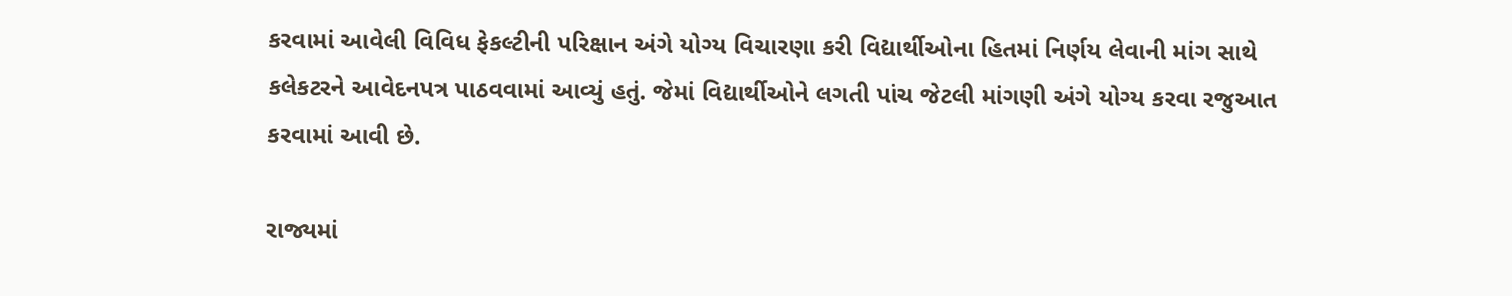કરવામાં આવેલી વિવિધ ફેકલ્ટીની પરિક્ષાન અંગે યોગ્ય વિચારણા કરી વિદ્યાર્થીઓના હિતમાં નિર્ણય લેવાની માંગ સાથે  કલેકટરને આવેદનપત્ર પાઠવવામાં આવ્યું હતું. જેમાં વિદ્યાર્થીઓને લગતી પાંચ જેટલી માંગણી અંગે યોગ્ય કરવા રજુઆત કરવામાં આવી છે.

રાજ્યમાં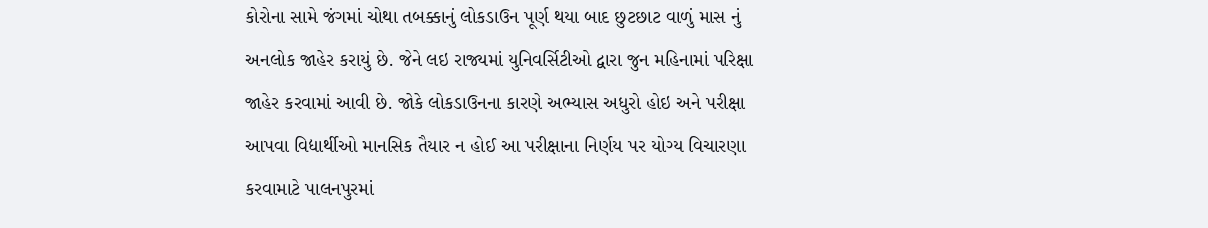કોરોના સામે જંગમાં ચોથા તબક્કાનું લોકડાઉન પૂર્ણ થયા બાદ છુટછાટ વાળું માસ નું અનલોક જાહેર કરાયું છે. જેને લઇ રાજ્યમાં યુનિવર્સિટીઓ દ્વારા જુન મહિનામાં પરિક્ષા જાહેર કરવામાં આવી છે. જોકે લોકડાઉનના કારણે અભ્યાસ અધુરો હોઇ અને પરીક્ષા આપવા વિદ્યાર્થીઓ માનસિક તૈયાર ન હોઈ આ પરીક્ષાના નિર્ણય પર યોગ્ય વિચારણા કરવામાટે પાલનપુરમાં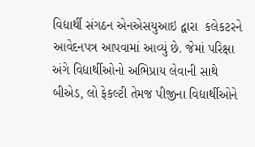વિદ્યાર્થી સંગઠન એનએસયુઆઇ દ્વારા  કલેકટરને આવેદનપત્ર આપવામાં આવ્યું છે. જેમાં પરિક્ષા અંગે વિદ્યાર્થીઓનો અભિપ્રાય લેવાની સાથે બીએડ, લો ફેકલ્ટી તેમજ પીજીના વિદ્યાર્થીઓને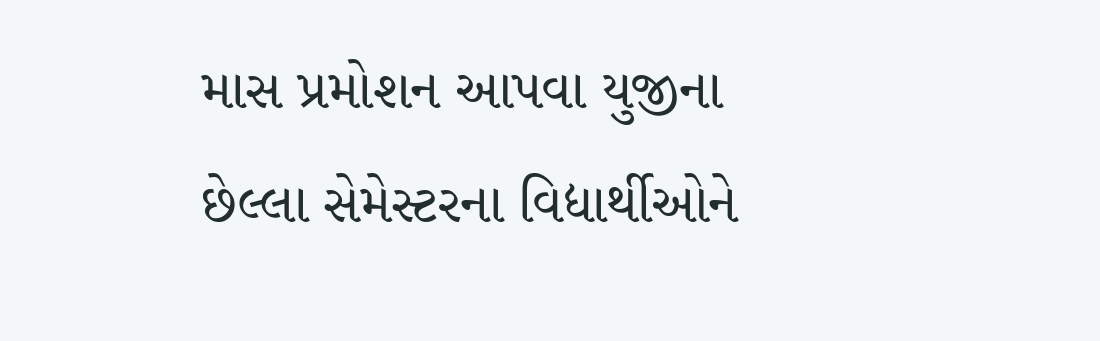માસ પ્રમોશન આપવા યુજીના છેલ્લા સેમેસ્ટરના વિદ્યાર્થીઓને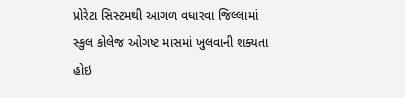પ્રોરેટા સિસ્ટમથી આગળ વધારવા જિલ્લામાં સ્કુલ કોલેજ ઓગષ્ટ માસમાં ખુલવાની શક્યતા હોઇ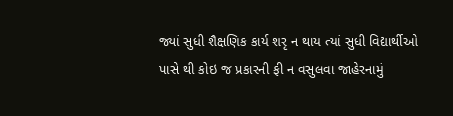જ્યાં સુધી શૈક્ષણિક કાર્ય શરૃ ન થાય ત્યાં સુધી વિદ્યાર્થીઓ પાસે થી કોઇ જ પ્રકારની ફી ન વસુલવા જાહેરનામું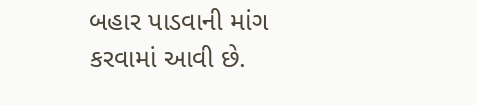બહાર પાડવાની માંગ કરવામાં આવી છે.